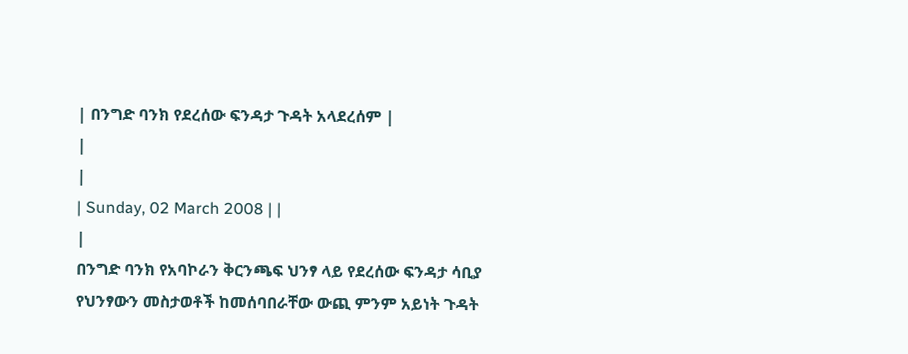| በንግድ ባንክ የደረሰው ፍንዳታ ጉዳት አላደረሰም |
|
|
| Sunday, 02 March 2008 | |
|
በንግድ ባንክ የአባኮራን ቅርንጫፍ ህንፃ ላይ የደረሰው ፍንዳታ ሳቢያ የህንፃውን መስታወቶች ከመሰባበራቸው ውጪ ምንም አይነት ጉዳት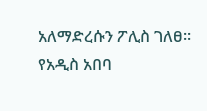አለማድረሱን ፖሊስ ገለፀ፡፡
የአዲስ አበባ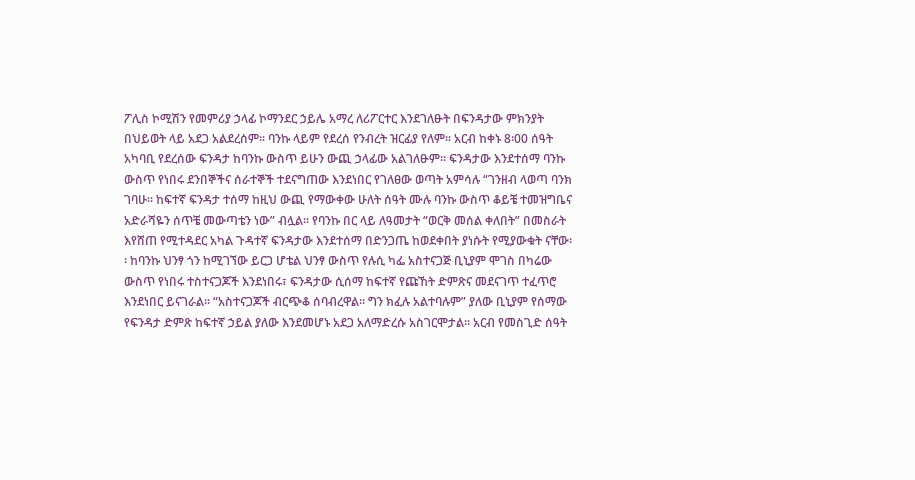ፖሊስ ኮሚሽን የመምሪያ ኃላፊ ኮማንደር ኃይሌ አማረ ለሪፖርተር እንደገለፁት በፍንዳታው ምክንያት በህይወት ላይ አደጋ አልደረሰም፡፡ ባንኩ ላይም የደረሰ የንብረት ዝርፊያ የለም፡፡ አርብ ከቀኑ 8፡00 ሰዓት አካባቢ የደረሰው ፍንዳታ ከባንኩ ውስጥ ይሁን ውጪ ኃላፊው አልገለፁም፡፡ ፍንዳታው እንደተሰማ ባንኩ ውስጥ የነበሩ ደንበኞችና ሰራተኞች ተደናግጠው እንደነበር የገለፀው ወጣት አምሳሉ “ገንዘብ ላወጣ ባንክ ገባሁ፡፡ ከፍተኛ ፍንዳታ ተሰማ ከዚህ ውጪ የማውቀው ሁለት ሰዓት ሙሉ ባንኩ ውስጥ ቆይቼ ተመዝግቤና አድራሻዬን ሰጥቼ መውጣቴን ነው” ብሏል፡፡ የባንኩ በር ላይ ለዓመታት “ወርቅ መሰል ቀለበት” በመስራት እየሸጠ የሚተዳደር አካል ጉዳተኛ ፍንዳታው እንደተሰማ በድንጋጤ ከወደቀበት ያነሱት የሚያውቁት ናቸው፡፡ ከባንኩ ህንፃ ጎን ከሚገኘው ይርጋ ሆቴል ህንፃ ውስጥ የሉሲ ካፌ አስተናጋጅ ቢኒያም ሞገስ በካሬው ውስጥ የነበሩ ተስተናጋጆች እንደነበሩ፣ ፍንዳታው ሲሰማ ከፍተኛ የጩኸት ድምጽና መደናገጥ ተፈጥሮ እንደነበር ይናገራል፡፡ “አስተናጋጆች ብርጭቆ ሰባብረዋል፡፡ ግን ክፈሉ አልተባሉም” ያለው ቢኒያም የሰማው የፍንዳታ ድምጽ ከፍተኛ ኃይል ያለው እንደመሆኑ አደጋ አለማድረሱ አስገርሞታል፡፡ አርብ የመስጊድ ሰዓት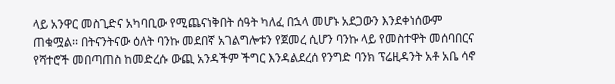ላይ አንዋር መስጊድና አካባቢው የሚጨናነቅበት ሰዓት ካለፈ በኋላ መሆኑ አደጋውን እንደቀነሰውም ጠቁሟል፡፡ በትናንትናው ዕለት ባንኩ መደበኛ አገልግሎቱን የጀመረ ሲሆን ባንኩ ላይ የመስተዋት መሰባበርና የሻተሮች መበጣጠስ ከመድረሱ ውጪ አንዳችም ችግር እንዳልደረሰ የንግድ ባንክ ፕሬዚዳንት አቶ አቤ ሳኖ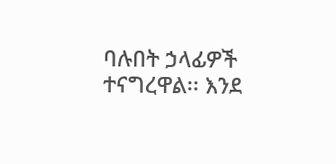ባሉበት ኃላፊዎች ተናግረዋል፡፡ እንደ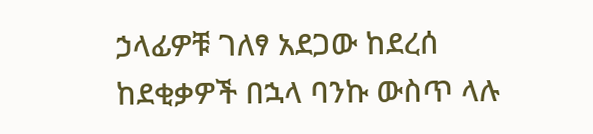ኃላፊዎቹ ገለፃ አደጋው ከደረሰ ከደቂቃዎች በኋላ ባንኩ ውስጥ ላሉ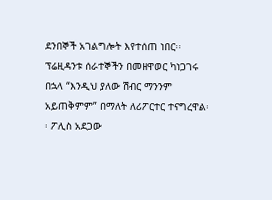ደንበኞች አገልግሎት እየተሰጠ ነበር፡፡ ፕሬዚዳንቱ ሰራተኞችን በመዘዋወር ካነጋገሩ በኋላ “እንዲህ ያለው ሽብር ማንንም አይጠቅምም” በማለት ለሪፖርተር ተናግረዋል፡፡ ፖሊስ አደጋው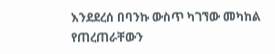እንደደረሰ በባንኩ ውስጥ ካገኘው መካከል የጠረጠራቸውን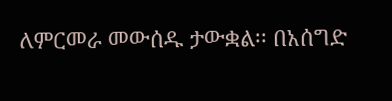ለምርመራ መውሰዱ ታውቋል፡፡ በአሰግድ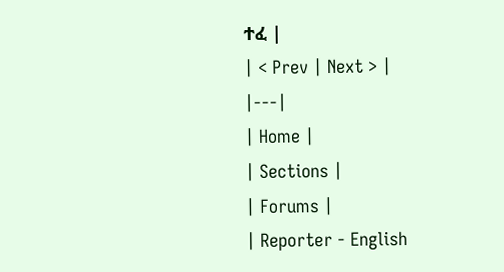ተፈ |
| < Prev | Next > |
|---|
| Home |
| Sections |
| Forums |
| Reporter - English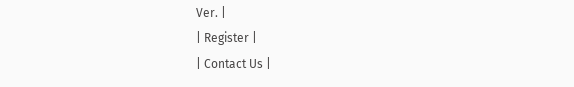Ver. |
| Register |
| Contact Us |